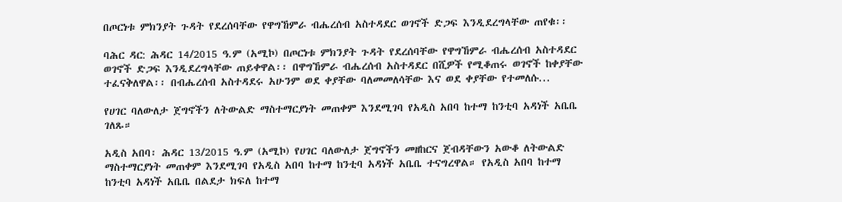በጦርነቱ ምክንያት ጉዳት የደረሰባቸው የዋግኸምራ ብሔረሰብ አስተዳደር ወገኖች ድጋፍ እንዲደረግላቸው ጠየቁ፡፡

ባሕር ዳር: ሕዳር 14/2015 ዓ.ም (አሚኮ) በጦርነቱ ምክንያት ጉዳት የደረሰባቸው የዋግኸምራ ብሔረሰብ አስተዳደር ወገኖች ድጋፍ እንዲደረግላቸው ጠይቀዋል፡፡ በዋግኸምራ ብሔረሰብ አስተዳደር በሺዎች የሚቆጠሩ ወገኖች ከቀያቸው ተፈናቅለዋል፡፡ በብሔረሰብ አስተዳደሩ አሁንም ወደ ቀያቸው ባለመመለሳቸው እና ወደ ቀያቸው የተመለሱ...

የሀገር ባለውለታ ጀግኖችን ለትውልድ ማስተማርያነት መጠቀም እንደሚገባ የአዲስ አበባ ከተማ ከንቲባ አዳነች አቤቤ ገለጹ።

አዲስ አበባ፡ ሕዳር 13/2015 ዓ.ም (አሚኮ) የሀገር ባለውለታ ጀግኖችን መዘከርና ጀብዳቸውን አውቆ ለትውልድ ማስተማርያነት መጠቀም እንደሚገባ የአዲስ አበባ ከተማ ከንቲባ አዳነች አቤቤ ተናግረዋል። የአዲስ አበባ ከተማ ከንቲባ አዳነች አቤቤ በልደታ ክፍለ ከተማ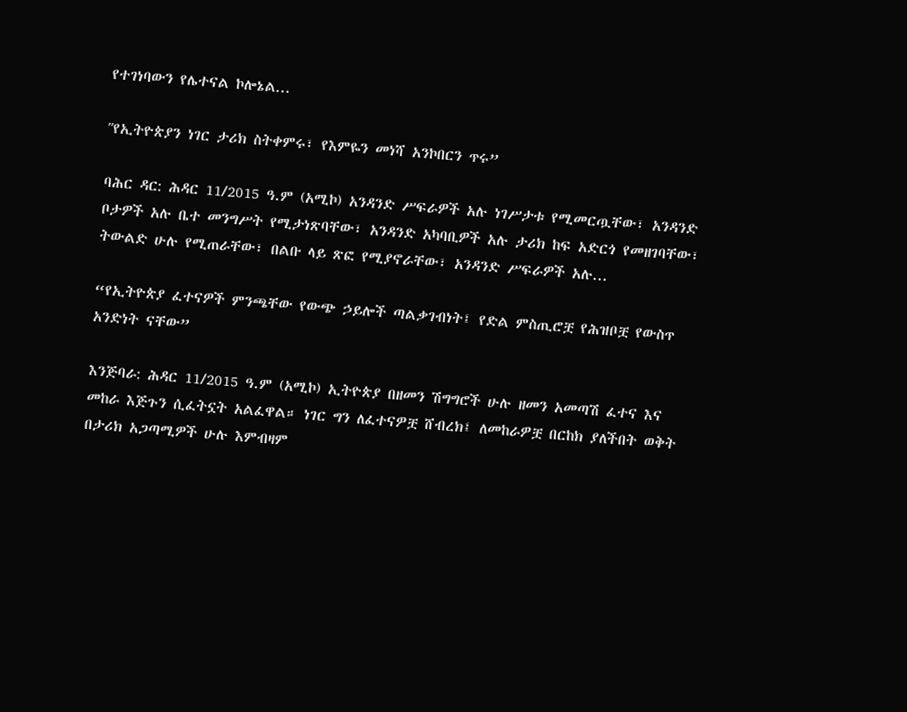የተገነባውን የሌተናል ኮሎኔል...

ʺየኢትዮጵያን ነገር ታሪክ ስትቀምሩ፣ የእምዬን መነሻ አንኮበርን ጥሩ”

ባሕር ዳር: ሕዳር 11/2015 ዓ.ም (አሚኮ) አንዳንድ ሥፍራዎች አሉ ነገሥታቱ የሚመርጧቸው፣ አንዳንድ ቦታዎች አሉ ቤተ መንግሥት የሚታነጽባቸው፣ አንዳንድ አካባቢዎች አሉ ታሪክ ከፍ አድርጎ የመዘገባቸው፣ ትውልድ ሁሉ የሚጠራቸው፣ በልቡ ላይ ጽፎ የሚያኖራቸው፣ አንዳንድ ሥፍራዎች አሉ...

“የኢትዮጵያ ፈተናዎች ምንጫቸው የውጭ ኃይሎች ጣልቃገብነት፤ የድል ምስጢሮቿ የሕዝቦቿ የውስጥ አንድነት ናቸው”

እንጅባራ: ሕዳር 11/2015 ዓ.ም (አሚኮ) ኢትዮጵያ በዘመን ሽግግሮች ሁሉ ዘመን አመጣሽ ፈተና እና መከራ እጅጉን ሲፈትኗት አልፈዋል። ነገር ግን ለፈተናዎቿ ሸብረክ፤ ለመከራዎቿ በርከክ ያለችበት ወቅት በታሪክ አጋጣሚዎች ሁሉ እምብዛም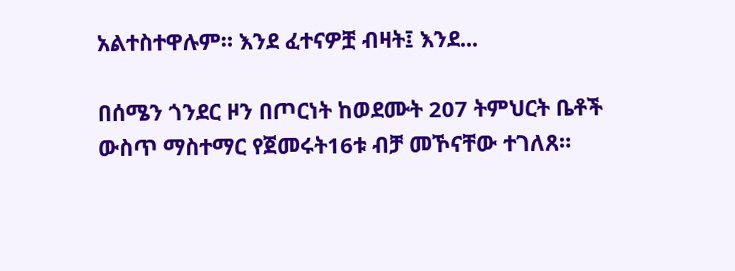አልተስተዋሉም። እንደ ፈተናዎቿ ብዛት፤ እንደ...

በሰሜን ጎንደር ዞን በጦርነት ከወደሙት 207 ትምህርት ቤቶች ውስጥ ማስተማር የጀመሩት16ቱ ብቻ መኾናቸው ተገለጸ።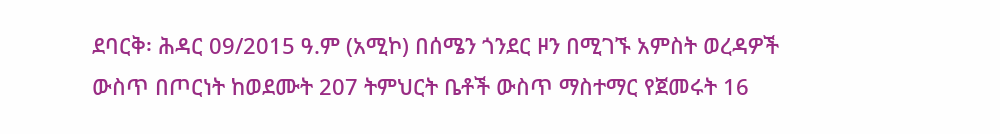ደባርቅ፡ ሕዳር 09/2015 ዓ.ም (አሚኮ) በሰሜን ጎንደር ዞን በሚገኙ አምስት ወረዳዎች ውስጥ በጦርነት ከወደሙት 207 ትምህርት ቤቶች ውስጥ ማስተማር የጀመሩት 16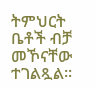ትምህርት ቤቶች ብቻ መኾናቸው ተገልጿል።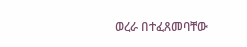ወረራ በተፈጸመባቸው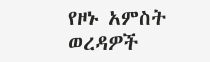የዞኑ አምስት ወረዳዎች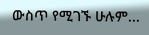ውስጥ የሚገኙ ሁሉም...